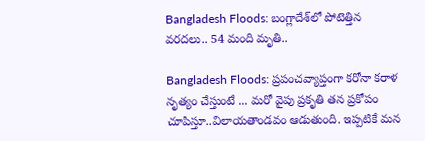Bangladesh Floods: బంగ్లాదేశ్‌లో పోటెత్తిన‌ వరదలు.. 54 మంది మృతి..

Bangladesh Floods: ప్ర‌పంచ‌వ్యాప్తంగా క‌రోనా క‌రాళ నృత్యం చేస్తుంటే ... మ‌రో వైపు ప్ర‌కృతి త‌న ప్ర‌కోపం చూపిస్తూ..విలాయ‌తాండ‌వం ఆడుతుంది. ఇప్పటికే మన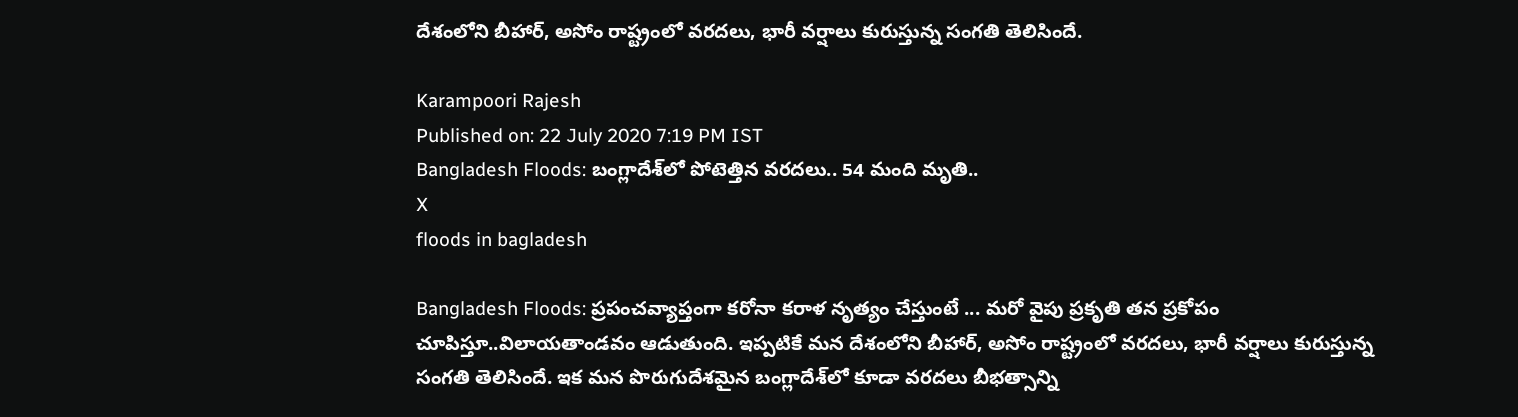దేశంలోని బీహార్‌, అసోం రాష్ట్రంలో వరదలు, భారీ వర్షాలు కురుస్తున్న సంగతి తెలిసిందే.

Karampoori Rajesh
Published on: 22 July 2020 7:19 PM IST
Bangladesh Floods: బంగ్లాదేశ్‌లో పోటెత్తిన‌ వరదలు.. 54 మంది మృతి..
X
floods in bagladesh

Bangladesh Floods: ప్ర‌పంచ‌వ్యాప్తంగా క‌రోనా క‌రాళ నృత్యం చేస్తుంటే ... మ‌రో వైపు ప్ర‌కృతి త‌న ప్ర‌కోపం చూపిస్తూ..విలాయ‌తాండ‌వం ఆడుతుంది. ఇప్పటికే మన దేశంలోని బీహార్‌, అసోం రాష్ట్రంలో వరదలు, భారీ వర్షాలు కురుస్తున్న సంగతి తెలిసిందే. ఇక మన పొరుగుదేశ‌మైన బంగ్లాదేశ్‌లో కూడా వరదలు బీభత్సాన్ని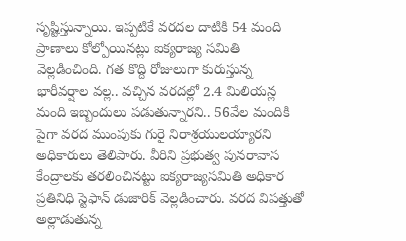సృష్టిస్తున్నాయి. ఇప్పటికే వరదల దాటికి 54 మంది ప్రాణాలు కోల్పోయినట్లు ఐక్యరాజ్య సమితి వెల్లడించింది. గత కొద్ది రోజులుగా కురుస్తున్న భారీవర్షాల వల్ల.. వచ్చిన వరదల్లో 2.4 మిలియన్ల మంది ఇబ్బందులు పడుతున్నారని.. 56వేల మందికి పైగా వరద ముంపుకు గురై నిరాశ్రయులయ్యారని అధికారులు తెలిపారు. వీరిని ప్రభుత్వ పునరావాస కేంద్రాలకు తరలించిన‌ట్టు ఐక్యరాజ్యసమితి అధికార ప్రతినిధి స్టెఫాన్ డుజారిక్ వెల్లడించారు. వరద విపత్తుతో అల్లాడుతున్న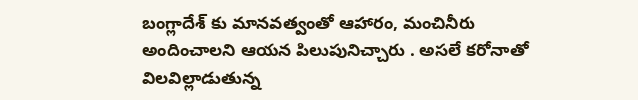బంగ్లాదేశ్ కు మానవత్వంతో ఆహారం, మంచినీరు అందించాలని ఆయన పిలుపునిచ్చారు . అసలే కరోనాతో విలవిల్లాడుతున్న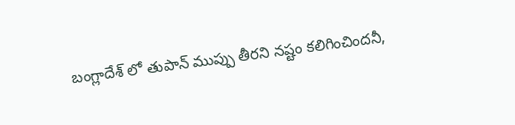బంగ్లాదేశ్ లో తుపాన్ ముప్పు తీరని నష్టం కలిగించింద‌నీ,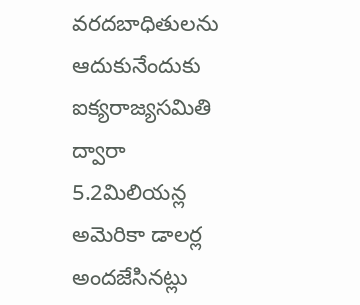వరదబాధితులను ఆదుకునేందుకు ఐక్యరాజ్యసమితి ద్వారా 5.2మిలియన్ల అమెరికా డాలర్ల అందజేసినట్లు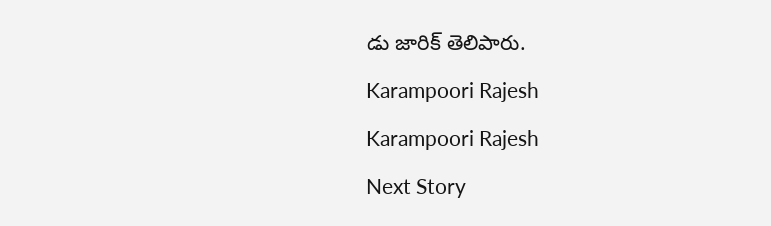డు జారిక్‌ తెలిపారు.

Karampoori Rajesh

Karampoori Rajesh

Next Story